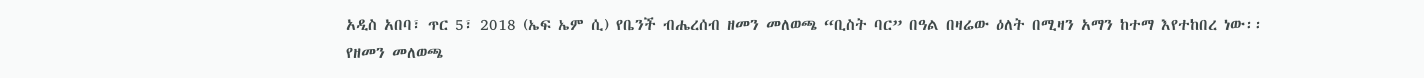አዲስ አበባ፣ ጥር 5፣ 2018 (ኤፍ ኤም ሲ) የቤንች ብሔረሰብ ዘመን መለወጫ “ቢስት ባር” በዓል በዛሬው ዕለት በሚዛን አማን ከተማ እየተከበረ ነው፡፡
የዘመን መለወጫ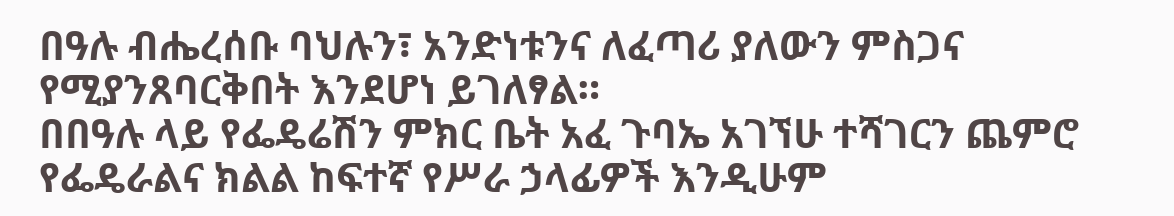በዓሉ ብሔረሰቡ ባህሉን፣ አንድነቱንና ለፈጣሪ ያለውን ምስጋና የሚያንጸባርቅበት እንደሆነ ይገለፃል።
በበዓሉ ላይ የፌዴሬሽን ምክር ቤት አፈ ጉባኤ አገኘሁ ተሻገርን ጨምሮ የፌዴራልና ክልል ከፍተኛ የሥራ ኃላፊዎች እንዲሁም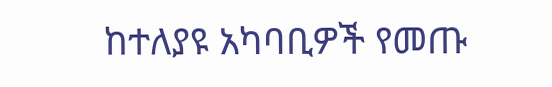ከተለያዩ አካባቢዎች የመጡ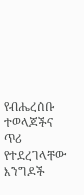የብሔረሰቡ ተወላጆችና ጥሪ የተደረገላቸው እንግዶች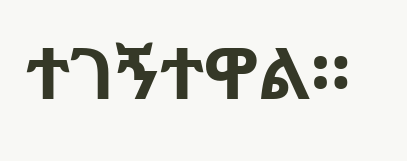ተገኝተዋል።